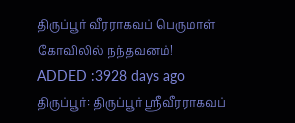திருப்பூர் வீரராகவப் பெருமாள் கோவிலில் நந்தவனம்!
ADDED :3928 days ago
திருப்பூர்: திருப்பூர் ஸ்ரீவீரராகவப்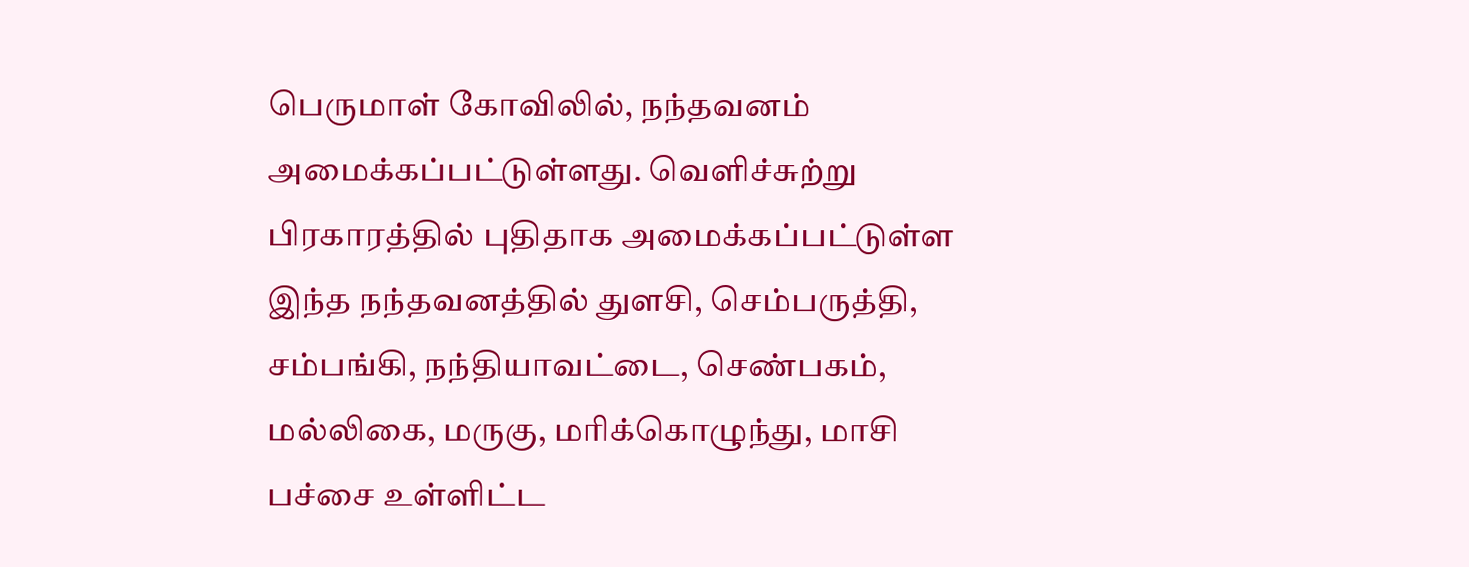பெருமாள் கோவிலில், நந்தவனம் அமைக்கப்பட்டுள்ளது. வெளிச்சுற்று பிரகாரத்தில் புதிதாக அமைக்கப்பட்டுள்ள இந்த நந்தவனத்தில் துளசி, செம்பருத்தி, சம்பங்கி, நந்தியாவட்டை, செண்பகம், மல்லிகை, மருகு, மரிக்கொழுந்து, மாசி பச்சை உள்ளிட்ட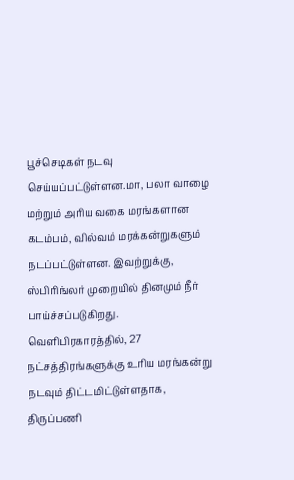பூச்செடிகள் நடவு செய்யப்பட்டுள்ளன.மா, பலா வாழை மற்றும் அரிய வகை மரங்களான கடம்பம், வில்வம் மரக்கன்றுகளும் நடப்பட்டுள்ளன. இவற்றுக்கு, ஸ்பிரிங்லர் முறையில் தினமும் நீர் பாய்ச்சப்படுகிறது. வெளிபிரகாரத்தில், 27 நட்சத்திரங்களுக்கு உரிய மரங்கன்று நடவும் திட்டமிட்டுள்ளதாக, திருப்பணி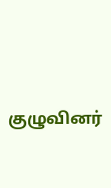குழுவினர்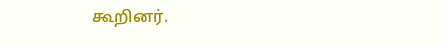கூறினர்.